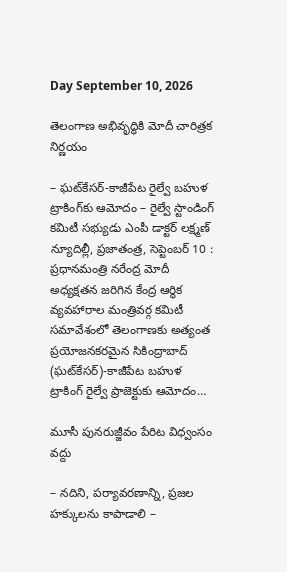Day September 10, 2026

తెలంగాణ అభివృద్ధికి మోదీ చారిత్రక నిర్ణయం

– ఘట్‌కేసర్-కాజీపేట రైల్వే బహుళ ట్రాకింగ్‌కు ఆమోదం – రైల్వే స్టాండింగ్ కమిటీ సభ్యుడు ఎంపీ డాక్టర్ లక్ష్మణ్ న్యూదిల్లీ, ప్రజాతంత్ర, సెప్టెంబర్ 10 : ప్రధానమంత్రి నరేంద్ర మోదీ అధ్యక్షతన జరిగిన కేంద్ర ఆర్థిక వ్యవహారాల మంత్రివర్గ కమిటీ సమావేశంలో తెలంగాణకు అత్యంత ప్రయోజనకరమైన సికింద్రాబాద్ (ఘట్‌కేసర్)-కాజీపేట బహుళ ట్రాకింగ్ రైల్వే ప్రాజెక్టుకు ఆమోదం…

మూసీ పున‌రుజ్జీవం పేరిట విధ్వంసం వ‌ద్దు

– న‌దిని, ప‌ర్యావ‌ర‌ణాన్ని, ప్ర‌జ‌ల హ‌క్కుల‌ను కాపాడాలి –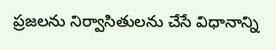ప్ర‌జ‌ల‌ను నిర్వాసితుల‌ను చేసే విధానాన్ని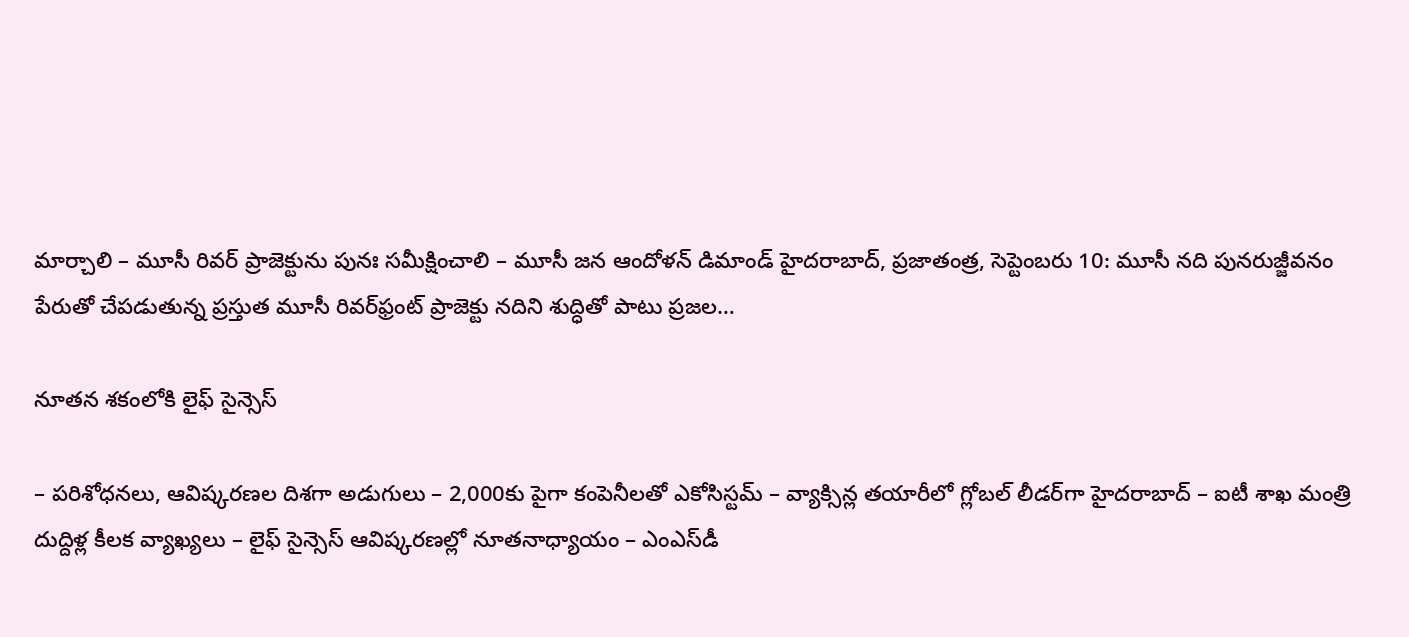మార్చాలి – మూసీ రివ‌ర్ ప్రాజెక్టును పునః స‌మీక్షించాలి – మూసీ జ‌న ఆందోళ‌న్ డిమాండ్‌ హైదరాబాద్, ప్ర‌జాతంత్ర‌, సెప్టెంబ‌రు 10: మూసీ నది పునరుజ్జీవనం పేరుతో చేపడుతున్న ప్రస్తుత మూసీ రివర్‌ఫ్రంట్ ప్రాజెక్టు నదిని శుద్ధితో పాటు ప్రజల…

నూతన శకంలోకి లైఫ్ సైన్సెస్

– పరిశోధనలు, ఆవిష్కరణల దిశగా అడుగులు – 2,000కు పైగా కంపెనీలతో ఎకోసిస్టమ్ – వ్యాక్సిన్ల తయారీలో గ్లోబల్ లీడర్‌గా హైదరాబాద్ – ఐటీ శాఖ మంత్రి దుద్దిళ్ల కీలక వ్యాఖ్యలు – లైఫ్ సైన్సెస్ ఆవిష్కరణల్లో నూతనాధ్యాయం – ఎంఎస్‌డీ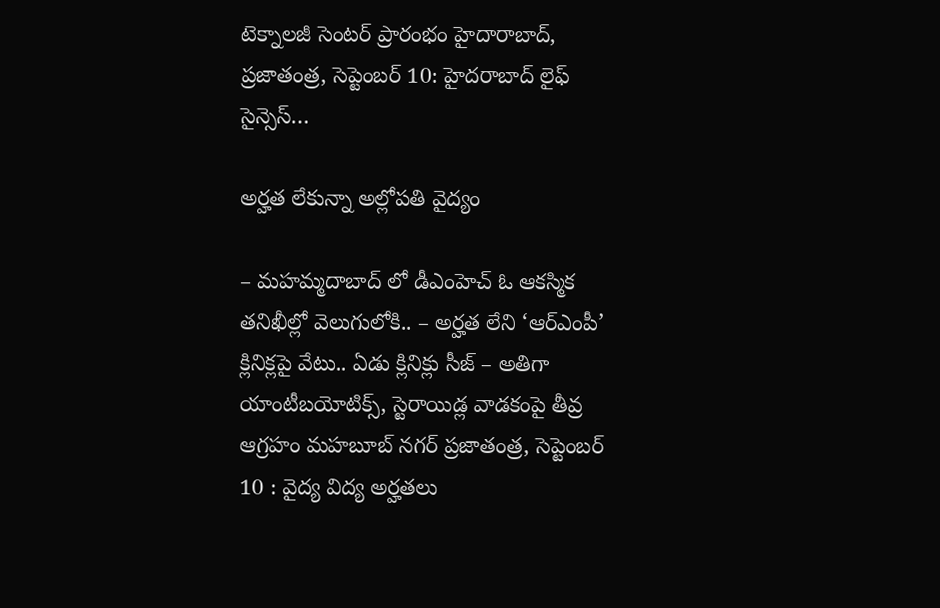టెక్నాలజీ సెంటర్ ప్రారంభం హైదారాబాద్, ప్రజాతంత్ర, సెప్టెంబర్ 10: హైదరాబాద్ లైఫ్ సైన్సెస్…

అర్హత లేకున్నా అల్లోపతి వైద్యం

– మహమ్మదాబాద్ లో డీఎంహెచ్ ఓ ఆకస్మిక తనిఖీల్లో వెలుగులోకి.. – అర్హత లేని ‘ఆర్ఎంపీ’ క్లినిక్లపై వేటు.. ఏడు క్లినిక్లు సీజ్ – అతిగా యాంటీబయోటిక్స్, స్టెరాయిడ్ల వాడకంపై తీవ్ర ఆగ్రహం మహబూబ్ నగర్ ప్రజాతంత్ర, సెప్టెంబర్ 10 : వైద్య విద్య అర్హతలు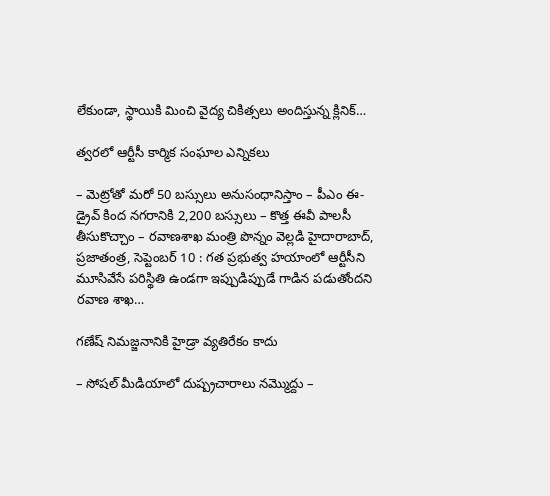లేకుండా, స్థాయికి మించి వైద్య చికిత్సలు అందిస్తున్న క్లినిక్…

త్వరలో ఆర్టీసీ కార్మిక సంఘాల ఎన్నికలు

– మెట్రోతో మరో 50 బస్సులు అనుసంధానిస్తాం – పీఎం ఈ-డ్రైవ్‌ ‌కింద నగరానికి 2,200 బస్సులు – కొత్త ఈవీ పాలసీ తీసుకొచ్చాం – రవాణశాఖ మంత్రి పొన్నం వెల్లడి హైదారాబాద్‌, ప్రజాతంత్ర, సెప్టెంబర్‌ 10 : గత ప్రభుత్వ హయాంలో ఆర్టీసీని మూసివేసే పరిస్థితి ఉండగా ఇప్పుడిప్పుడే గాడిన పడుతోందని రవాణ శాఖ…

గణేష్ నిమజ్జనానికి హైడ్రా వ్యతిరేకం కాదు

– సోషల్ మీడియాలో దుష్ప్రచారాలు నమ్మొద్దు –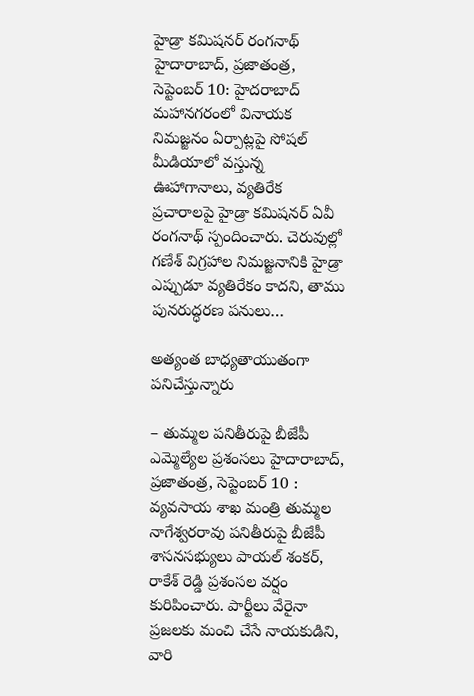హైడ్రా కమిషనర్ రంగనాథ్ హైదారాబాద్, ప్రజాతంత్ర, సెప్టెంబర్ 10: హైదరాబాద్ మహానగరంలో వినాయక నిమజ్జనం ఏర్పాట్లపై సోషల్ మీడియాలో వస్తున్న ఊహాగానాలు, వ్యతిరేక ప్రచారాలపై హైడ్రా కమిషనర్ ఏవీ రంగనాథ్ స్పందించారు. చెరువుల్లో గణేశ్ విగ్రహాల నిమజ్జనానికి హైడ్రా ఎప్పుడూ వ్యతిరేకం కాదని, తాము పునరుద్ధరణ పనులు…

అత్యంత బాధ్యతాయుతంగా పనిచేస్తున్నారు

– తుమ్మల పనితీరుపై బీజేపీ ఎమ్మెల్యేల ప్రశంసలు హైదారాబాద్, ప్రజాతంత్ర, సెప్టెంబర్ 10 : వ్యవసాయ శాఖ మంత్రి తుమ్మల నాగేశ్వరరావు పనితీరుపై బీజేపీ శాసనసభ్యులు పాయల్ శంకర్, రాకేశ్ రెడ్డి ప్రశంసల వర్షం కురిపించారు. పార్టీలు వేరైనా ప్రజలకు మంచి చేసే నాయకుడిని, వారి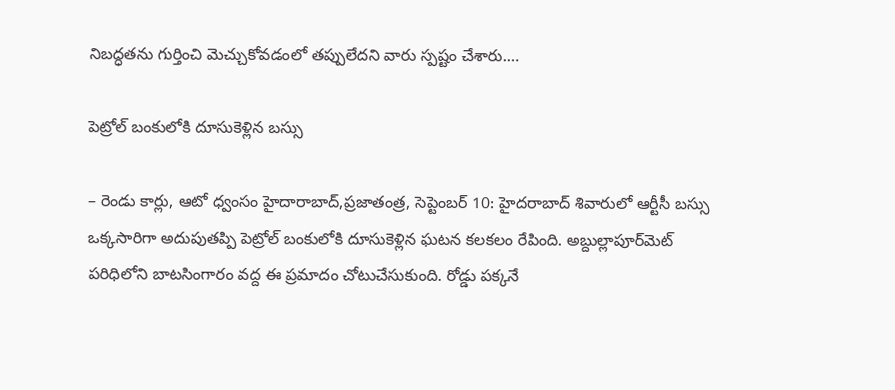నిబద్ధతను గుర్తించి మెచ్చుకోవడంలో తప్పులేదని వారు స్పష్టం చేశారు.…

పెట్రోల్ బంకులోకి దూసుకెళ్లిన బస్సు

– రెండు కార్లు, ఆటో ధ్వంసం హైదారాబాద్,ప్రజాతంత్ర, సెప్టెంబర్ 10: హైదరాబాద్ శివారులో ఆర్టీసీ బస్సు ఒక్కసారిగా అదుపుతప్పి పెట్రోల్ బంకులోకి దూసుకెళ్లిన ఘటన కలకలం రేపింది. అబ్దుల్లాపూర్‌మెట్ పరిధిలోని బాటసింగారం వద్ద ఈ ప్రమాదం చోటుచేసుకుంది. రోడ్డు పక్కనే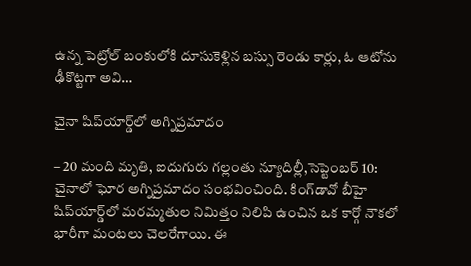ఉన్న పెట్రోల్ బంకులోకి దూసుకెళ్లిన బస్సు రెండు కార్లు, ఓ ఆటోను ఢీకొట్టగా అవి…

చైనా షిప్‌యార్డ్‌లో అగ్నిప్రమాదం

– 20 మంది మృతి, ఐదుగురు గల్లంతు న్యూదిల్లీ,సెప్టెంబర్‌ 10: చైనాలో ఘోర అగ్నిప్రమాదం సంభవించింది. కింగ్‌డావో బీహై షిప్‌యార్డ్‌లో మరమ్మతుల నిమిత్తం నిలిపి ఉంచిన ఒక కార్గో నౌకలో భారీగా మంటలు చెలరేగాయి. ఈ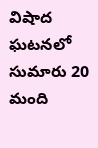విషాద ఘటనలో సుమారు 20 మంది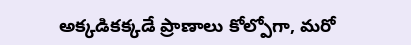అక్కడికక్కడే ప్రాణాలు కోల్పోగా, మరో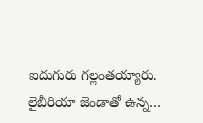ఐదుగురు గల్లంతయ్యారు. లైబీరియా జెండాతో ఉన్న…